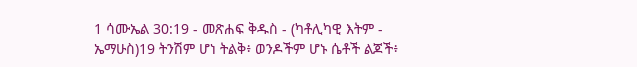1 ሳሙኤል 30:19 - መጽሐፍ ቅዱስ - (ካቶሊካዊ እትም - ኤማሁስ)19 ትንሽም ሆነ ትልቅ፥ ወንዶችም ሆኑ ሴቶች ልጆች፥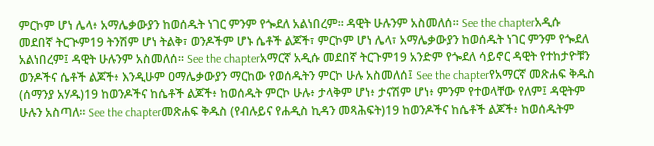ምርኮም ሆነ ሌላ፥ አማሌቃውያን ከወሰዱት ነገር ምንም የጐደለ አልነበረም። ዳዊት ሁሉንም አስመለሰ። See the chapterአዲሱ መደበኛ ትርጒም19 ትንሽም ሆነ ትልቅ፣ ወንዶችም ሆኑ ሴቶች ልጆች፣ ምርኮም ሆነ ሌላ፣ አማሌቃውያን ከወሰዱት ነገር ምንም የጐደለ አልነበረም፤ ዳዊት ሁሉንም አስመለሰ። See the chapterአማርኛ አዲሱ መደበኛ ትርጉም19 አንድም የጐደለ ሳይኖር ዳዊት የተከታዮቹን ወንዶችና ሴቶች ልጆች፥ እንዲሁም ዐማሌቃውያን ማርከው የወሰዱትን ምርኮ ሁሉ አስመለሰ፤ See the chapterየአማርኛ መጽሐፍ ቅዱስ (ሰማንያ አሃዱ)19 ከወንዶችና ከሴቶች ልጆች፥ ከወሰዱት ምርኮ ሁሉ፥ ታላቅም ሆነ፥ ታናሽም ሆነ፥ ምንም የተወላቸው የለም፤ ዳዊትም ሁሉን አስጣለ። See the chapterመጽሐፍ ቅዱስ (የብሉይና የሐዲስ ኪዳን መጻሕፍት)19 ከወንዶችና ከሴቶች ልጆች፥ ከወሰዱትም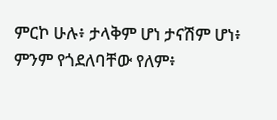ምርኮ ሁሉ፥ ታላቅም ሆነ ታናሽም ሆነ፥ ምንም የጎደለባቸው የለም፥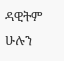ዳዊትም ሁሉን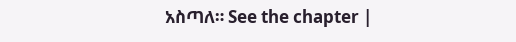አስጣለ። See the chapter |